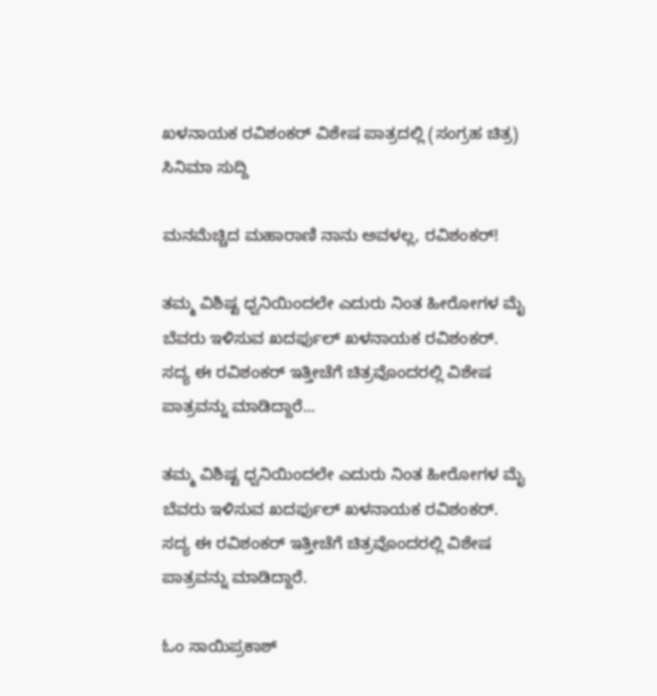ಖಳನಾಯಕ ರವಿಶಂಕರ್ ವಿಶೇಷ ಪಾತ್ರದಲ್ಲಿ (ಸಂಗ್ರಹ ಚಿತ್ರ)
ಸಿನಿಮಾ ಸುದ್ದಿ

ಮನಮೆಚ್ಚಿದ ಮಹಾರಾಣಿ ನಾನು ಅವಳಲ್ಲ, ರವಿಶಂಕರ್!

ತಮ್ಮ ವಿಶಿಷ್ಟ ಧ್ವನಿಯಿಂದಲೇ ಎದುರು ನಿಂತ ಹೀರೋಗಳ ಮೈ ಬೆವರು ಇಳಿಸುವ ಖದರ್ಫುಲ್ ಖಳನಾಯಕ ರವಿಶಂಕರ್. ಸದ್ಯ ಈ ರವಿಶಂಕರ್ ಇತ್ತೀಚೆಗೆ ಚಿತ್ರವೊಂದರಲ್ಲಿ ವಿಶೇಷ ಪಾತ್ರವನ್ನು ಮಾಡಿದ್ದಾರೆ...

ತಮ್ಮ ವಿಶಿಷ್ಟ ಧ್ವನಿಯಿಂದಲೇ ಎದುರು ನಿಂತ ಹೀರೋಗಳ ಮೈ ಬೆವರು ಇಳಿಸುವ ಖದರ್ಫುಲ್ ಖಳನಾಯಕ ರವಿಶಂಕರ್. ಸದ್ಯ ಈ ರವಿಶಂಕರ್ ಇತ್ತೀಚೆಗೆ ಚಿತ್ರವೊಂದರಲ್ಲಿ ವಿಶೇಷ  ಪಾತ್ರವನ್ನು ಮಾಡಿದ್ದಾರೆ.

ಓಂ ಸಾಯಿಪ್ರಕಾಶ್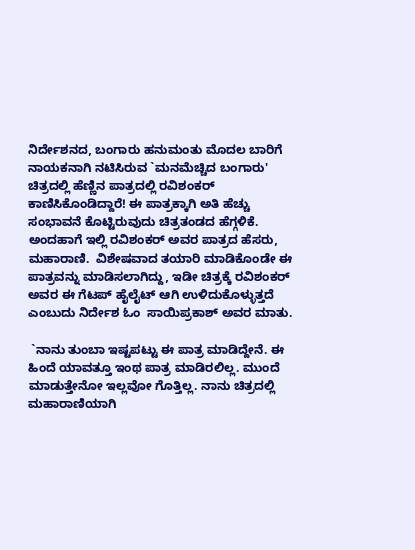ನಿರ್ದೇಶನದ, ಬಂಗಾರು ಹನುಮಂತು ಮೊದಲ ಬಾರಿಗೆ ನಾಯಕನಾಗಿ ನಟಿಸಿರುವ `ಮನಮೆಚ್ಚಿದ ಬಂಗಾರು' ಚಿತ್ರದಲ್ಲಿ ಹೆಣ್ಣಿನ ಪಾತ್ರದಲ್ಲಿ ರವಿಶಂಕರ್ ಕಾಣಿಸಿಕೊಂಡಿದ್ದಾರೆ! ಈ ಪಾತ್ರಕ್ಕಾಗಿ ಅತಿ ಹೆಚ್ಚು ಸಂಭಾವನೆ ಕೊಟ್ಟಿರುವುದು ಚಿತ್ರತಂಡದ ಹೆಗ್ಗಳಿಕೆ. ಅಂದಹಾಗೆ ಇಲ್ಲಿ ರವಿಶಂಕರ್ ಅವರ ಪಾತ್ರದ ಹೆಸರು, ಮಹಾರಾಣಿ.  ವಿಶೇಷವಾದ ತಯಾರಿ ಮಾಡಿಕೊಂಡೇ ಈ ಪಾತ್ರವನ್ನು ಮಾಡಿಸಲಾಗಿದ್ದು, ಇಡೀ ಚಿತ್ರಕ್ಕೆ ರವಿಶಂಕರ್ ಅವರ ಈ ಗೆಟಪ್ ಹೈಲೈಟ್ ಆಗಿ ಉಳಿದುಕೊಳ್ಳುತ್ತದೆ ಎಂಬುದು ನಿರ್ದೇಶ ಓಂ  ಸಾಯಿಪ್ರಕಾಶ್ ಅವರ ಮಾತು.

 `ನಾನು ತುಂಬಾ ಇಷ್ಟಪಟ್ಟು ಈ ಪಾತ್ರ ಮಾಡಿದ್ದೇನೆ. ಈ ಹಿಂದೆ ಯಾವತ್ತೂ ಇಂಥ ಪಾತ್ರ ಮಾಡಿರಲಿಲ್ಲ. ಮುಂದೆ ಮಾಡುತ್ತೇನೋ ಇಲ್ಲವೋ ಗೊತ್ತಿಲ್ಲ. ನಾನು ಚಿತ್ರದಲ್ಲಿ ಮಹಾರಾಣಿಯಾಗಿ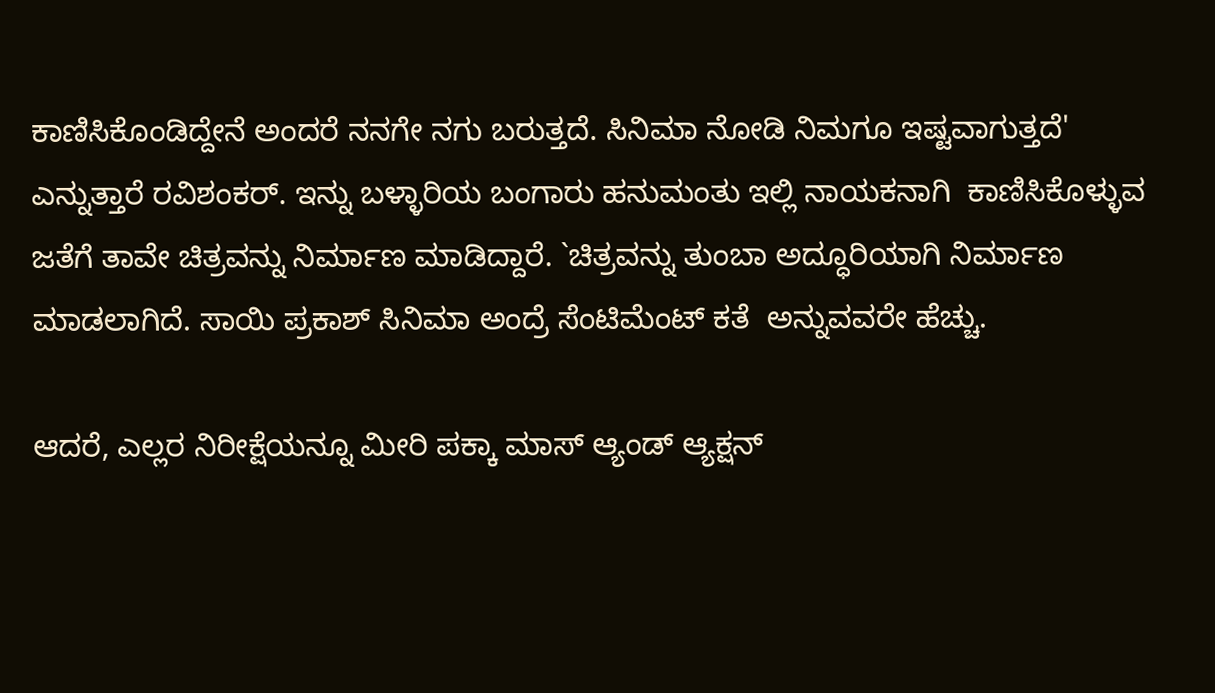ಕಾಣಿಸಿಕೊಂಡಿದ್ದೇನೆ ಅಂದರೆ ನನಗೇ ನಗು ಬರುತ್ತದೆ. ಸಿನಿಮಾ ನೋಡಿ ನಿಮಗೂ ಇಷ್ಟವಾಗುತ್ತದೆ' ಎನ್ನುತ್ತಾರೆ ರವಿಶಂಕರ್. ಇನ್ನು ಬಳ್ಳಾರಿಯ ಬಂಗಾರು ಹನುಮಂತು ಇಲ್ಲಿ ನಾಯಕನಾಗಿ  ಕಾಣಿಸಿಕೊಳ್ಳುವ ಜತೆಗೆ ತಾವೇ ಚಿತ್ರವನ್ನು ನಿರ್ಮಾಣ ಮಾಡಿದ್ದಾರೆ. `ಚಿತ್ರವನ್ನು ತುಂಬಾ ಅದ್ಧೂರಿಯಾಗಿ ನಿರ್ಮಾಣ ಮಾಡಲಾಗಿದೆ. ಸಾಯಿ ಪ್ರಕಾಶ್ ಸಿನಿಮಾ ಅಂದ್ರೆ ಸೆಂಟಿಮೆಂಟ್ ಕತೆ  ಅನ್ನುವವರೇ ಹೆಚ್ಚು.

ಆದರೆ, ಎಲ್ಲರ ನಿರೀಕ್ಷೆಯನ್ನೂ ಮೀರಿ ಪಕ್ಕಾ ಮಾಸ್ ಆ್ಯಂಡ್ ಆ್ಯಕ್ಷನ್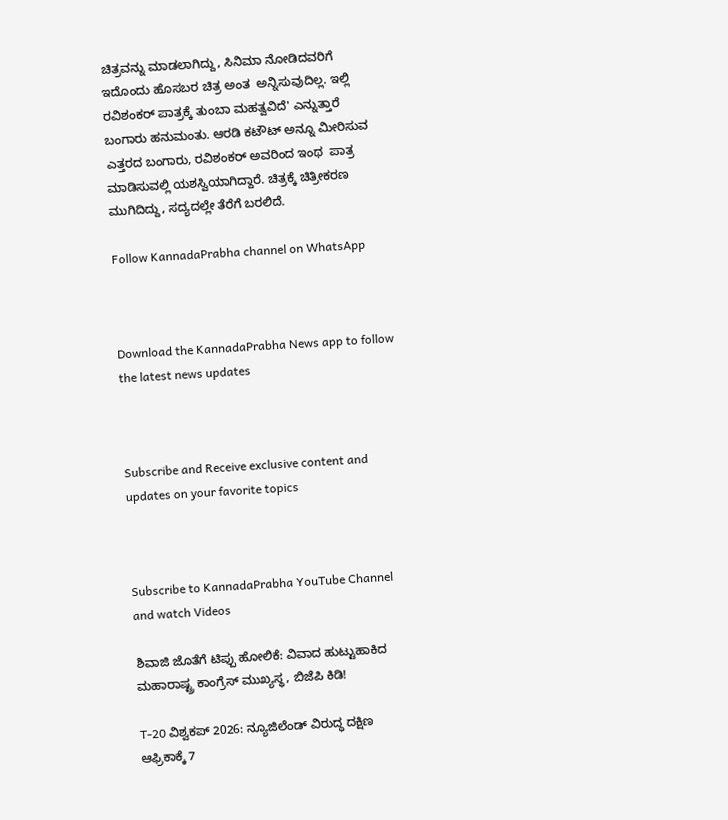ಚಿತ್ರವನ್ನು ಮಾಡಲಾಗಿದ್ದು, ಸಿನಿಮಾ ನೋಡಿದವರಿಗೆ ಇದೊಂದು ಹೊಸಬರ ಚಿತ್ರ ಅಂತ  ಅನ್ನಿಸುವುದಿಲ್ಲ. ಇಲ್ಲಿ ರವಿಶಂಕರ್ ಪಾತ್ರಕ್ಕೆ ತುಂಬಾ ಮಹತ್ವವಿದೆ' ಎನ್ನುತ್ತಾರೆ ಬಂಗಾರು ಹನುಮಂತು. ಆರಡಿ ಕಟೌಟ್ ಅನ್ನೂ ಮೀರಿಸುವ ಎತ್ತರದ ಬಂಗಾರು, ರವಿಶಂಕರ್ ಅವರಿಂದ ಇಂಥ  ಪಾತ್ರ ಮಾಡಿಸುವಲ್ಲಿ ಯಶಸ್ವಿಯಾಗಿದ್ದಾರೆ. ಚಿತ್ರಕ್ಕೆ ಚಿತ್ರೀಕರಣ ಮುಗಿದಿದ್ದು, ಸದ್ಯದಲ್ಲೇ ತೆರೆಗೆ ಬರಲಿದೆ.

Follow KannadaPrabha channel on WhatsApp



Download the KannadaPrabha News app to follow the latest news updates



Subscribe and Receive exclusive content and updates on your favorite topics



Subscribe to KannadaPrabha YouTube Channel and watch Videos

ಶಿವಾಜಿ ಜೊತೆಗೆ ಟಿಪ್ಪು ಹೋಲಿಕೆ: ವಿವಾದ ಹುಟ್ಟುಹಾಕಿದ ಮಹಾರಾಷ್ಟ್ರ ಕಾಂಗ್ರೆಸ್ ಮುಖ್ಯಸ್ಥ, ಬಿಜೆಪಿ ಕಿಡಿ!

T-20 ವಿಶ್ವಕಪ್ 2026: ನ್ಯೂಜಿಲೆಂಡ್ ವಿರುದ್ಧ ದಕ್ಷಿಣ ಆಫ್ರಿಕಾಕ್ಕೆ 7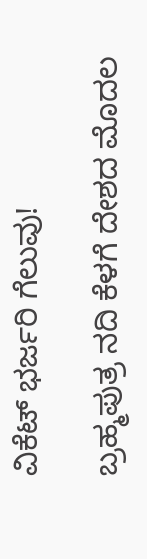ವಿಕೆಟ್ ಭರ್ಜರಿ ಗೆಲುವು!

ಬ್ರಹ್ಮಪುತ್ರ ನದಿ ಕೆಳಗೆ ದೇಶದ ಮೊದಲ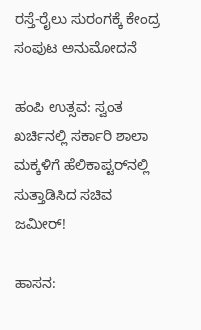ರಸ್ತೆ-ರೈಲು ಸುರಂಗಕ್ಕೆ ಕೇಂದ್ರ ಸಂಪುಟ ಅನುಮೋದನೆ

ಹಂಪಿ ಉತ್ಸವ: ಸ್ವಂತ ಖರ್ಚಿನಲ್ಲಿ ಸರ್ಕಾರಿ ಶಾಲಾ ಮಕ್ಕಳಿಗೆ ಹೆಲಿಕಾಪ್ಟರ್‌ನಲ್ಲಿ ಸುತ್ತಾಡಿಸಿದ ಸಚಿವ ಜಮೀರ್!

ಹಾಸನ: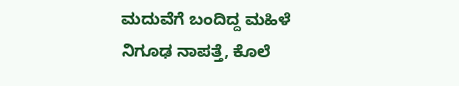ಮದುವೆಗೆ ಬಂದಿದ್ದ ಮಹಿಳೆ ನಿಗೂಢ ನಾಪತ್ತೆ, ಕೊಲೆ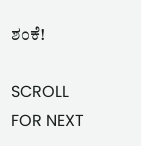ಶಂಕೆ!

SCROLL FOR NEXT